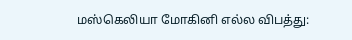மஸ்கெலியா மோகினி எல்ல விபத்து: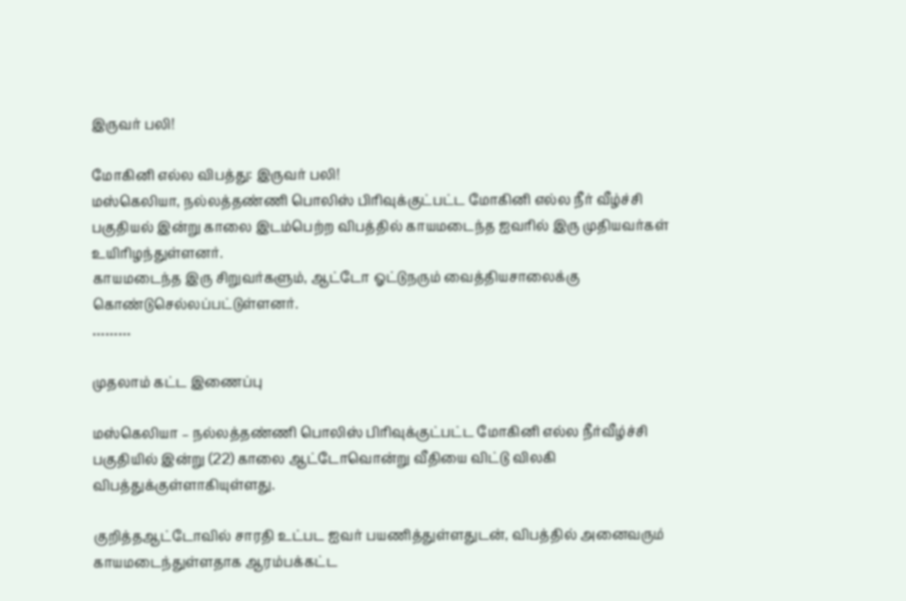இருவர் பலி!

மோகினி எல்ல விபத்து: இருவர் பலி!
மஸ்கெலியா, நல்லத்தண்ணி பொலிஸ் பிரிவுக்குட்பட்ட மோகினி எல்ல நீர் வீழ்ச்சி பகுதியல் இன்று காலை இடம்பெற்ற விபத்தில் காயமடைந்த ஐவரில் இரு முதியவர்கள் உயிரிழந்துள்ளனர்.
காயமடைந்த இரு சிறுவர்களும், ஆட்டோ ஓட்டுநரும் வைத்தியசாலைக்கு கொண்டுசெல்லப்பட்டுள்ளனர்.
………

முதலாம் கட்ட இணைப்பு

மஸ்கெலியா – நல்லத்தண்ணி பொலிஸ் பிரிவுக்குட்பட்ட மோகினி எல்ல நீர்வீழ்ச்சி பகுதியில் இன்று (22) காலை ஆட்டோவொன்று வீதியை விட்டு விலகி விபத்துக்குள்ளாகியுள்ளது.

குறித்தஆட்டோவில் சாரதி உட்பட ஐவர் பயணித்துள்ளதுடன், விபத்தில் அனைவரும் காயமடைந்துள்ளதாக ஆரம்பக்கட்ட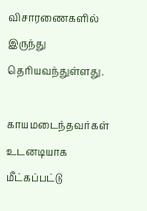விசாரணைகளில் இருந்து தெரியவந்துள்ளது.

காயமடைந்தவர்கள் உடனடியாக மீட்கப்பட்டு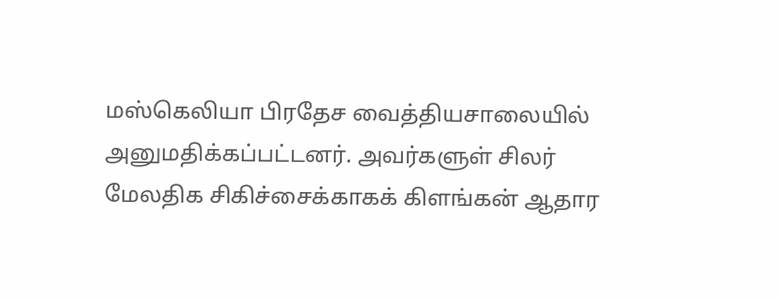மஸ்கெலியா பிரதேச வைத்தியசாலையில் அனுமதிக்கப்பட்டனர். அவர்களுள் சிலர் மேலதிக சிகிச்சைக்காகக் கிளங்கன் ஆதார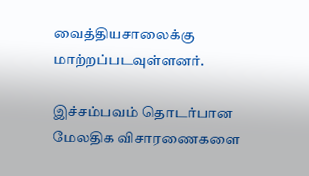வைத்தியசாலைக்கு மாற்றப்படவுள்ளனர்.

இச்சம்பவம் தொடர்பான மேலதிக விசாரணைகளை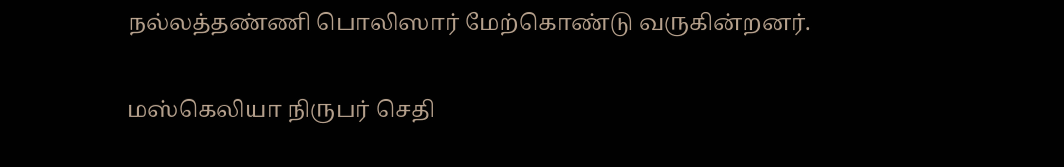நல்லத்தண்ணி பொலிஸார் மேற்கொண்டு வருகின்றனர்.

மஸ்கெலியா நிருபர் செதி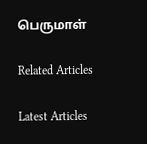பெருமாள்

Related Articles

Latest Articles